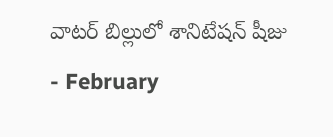వాటర్ బిల్లులో శానిటేషన్ షీజు
- February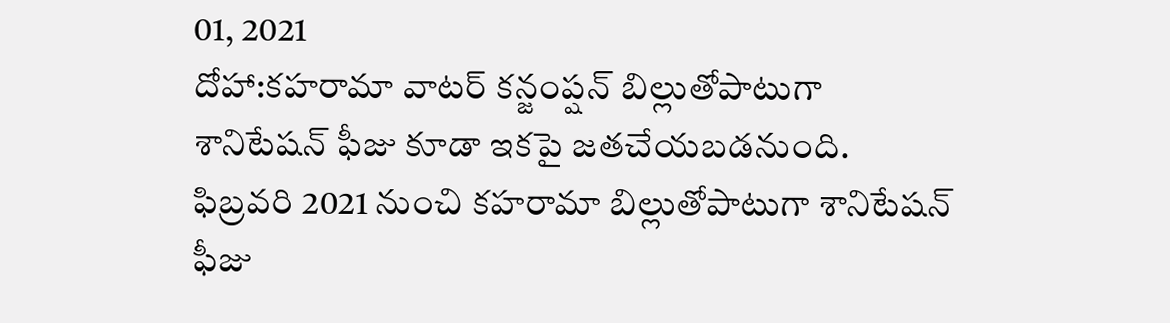01, 2021
దోహా:కహరామా వాటర్ కన్జంప్షన్ బిల్లుతోపాటుగా శానిటేషన్ ఫీజు కూడా ఇకపై జతచేయబడనుంది. ఫిబ్రవరి 2021 నుంచి కహరామా బిల్లుతోపాటుగా శానిటేషన్ ఫీజు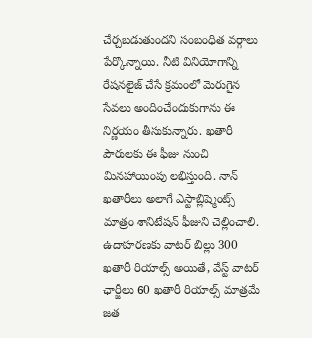చేర్చబడుతుందని సంబంధిత వర్గాలు పేర్కొన్నాయి. నీటి వినియోగాన్ని రేషనలైజ్ చేసే క్రమంలో మెరుగైన సేవలు అందించేందుకుగాను ఈ నిర్ణయం తీసుకున్నారు. ఖతారీ పౌరులకు ఈ ఫీజు నుంచి మినహాయింపు లభిస్తుంది. నాన్ ఖతారీలు అలాగే ఎస్టాబ్లిష్మెంట్స్ మాత్రం శానిటేషన్ ఫీజుని చెల్లించాలి. ఉదాహరణకు వాటర్ బిల్లు 300 ఖతారీ రియాల్స్ అయితే, వేస్ట్ వాటర్ ఛార్జీలు 60 ఖతారీ రియాల్స్ మాత్రమే జత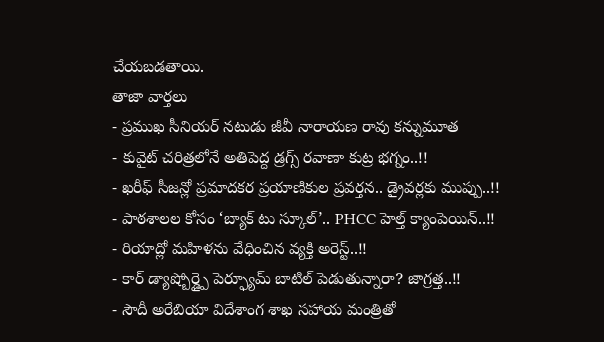చేయబడతాయి.
తాజా వార్తలు
- ప్రముఖ సీనియర్ నటుడు జీవీ నారాయణ రావు కన్నుమూత
- కువైట్ చరిత్రలోనే అతిపెద్ద డ్రగ్స్ రవాణా కుట్ర భగ్నం..!!
- ఖరీఫ్ సీజన్లో ప్రమాదకర ప్రయాణికుల ప్రవర్తన.. డ్రైవర్లకు ముప్పు..!!
- పాఠశాలల కోసం ‘బ్యాక్ టు స్కూల్’.. PHCC హెల్త్ క్యాంపెయిన్..!!
- రియాద్లో మహిళను వేధించిన వ్యక్తి అరెస్ట్..!!
- కార్ డ్యాష్బోర్డ్పై పెర్ఫ్యూమ్ బాటిల్ పెడుతున్నారా? జాగ్రత్త..!!
- సౌదీ అరేబియా విదేశాంగ శాఖ సహాయ మంత్రితో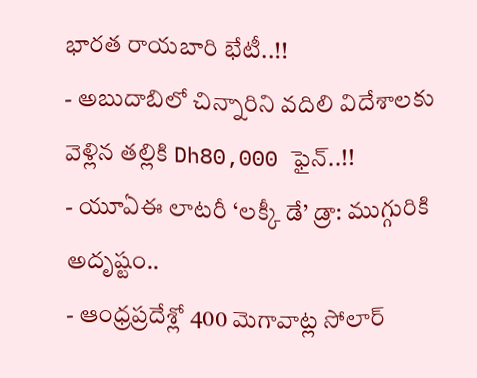భారత రాయబారి భేటీ..!!
- అబుదాబిలో చిన్నారిని వదిలి విదేశాలకు వెళ్లిన తల్లికి Dh80,000 ఫైన్..!!
- యూఏఈ లాటరీ ‘లక్కీ డే’ డ్రా: ముగ్గురికి అదృష్టం..
- ఆంధ్రప్రదేశ్లో 400 మెగావాట్ల సోలార్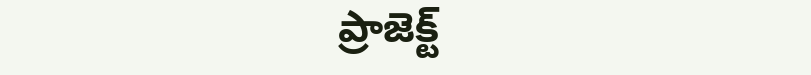ప్రాజెక్ట్